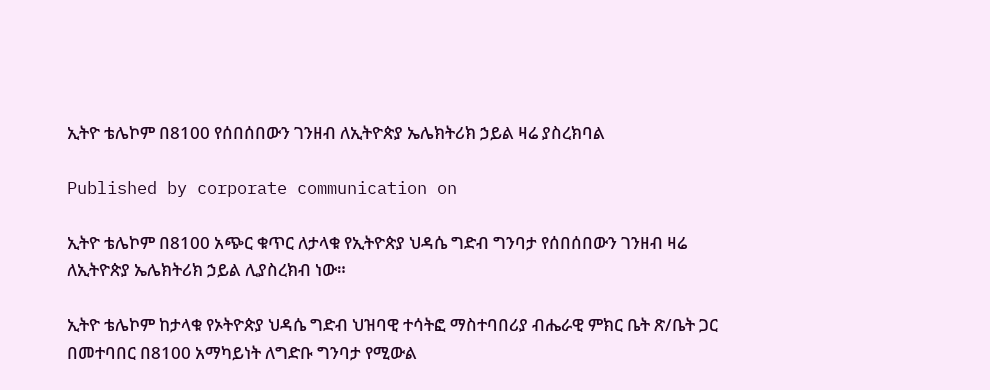ኢትዮ ቴሌኮም በ8100 የሰበሰበውን ገንዘብ ለኢትዮጵያ ኤሌክትሪክ ኃይል ዛሬ ያስረክባል

Published by corporate communication on

ኢትዮ ቴሌኮም በ8100 አጭር ቁጥር ለታላቁ የኢትዮጵያ ህዳሴ ግድብ ግንባታ የሰበሰበውን ገንዘብ ዛሬ ለኢትዮጵያ ኤሌክትሪክ ኃይል ሊያስረክብ ነው።

ኢትዮ ቴሌኮም ከታላቁ የኦትዮጵያ ህዳሴ ግድብ ህዝባዊ ተሳትፎ ማስተባበሪያ ብሔራዊ ምክር ቤት ጽ/ቤት ጋር በመተባበር በ8100 አማካይነት ለግድቡ ግንባታ የሚውል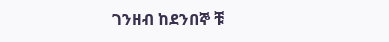ገንዘብ ከደንበኞ ቹ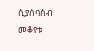ሲያሰባስብ መቆየቱ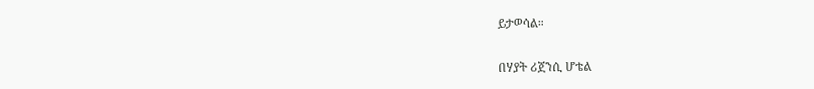ይታወሳል።

በሃያት ሪጀንሲ ሆቴል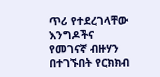ጥሪ የተደረገላቸው እንግዶችና የመገናኛ ብዙሃን በተገኙበት የርክክብ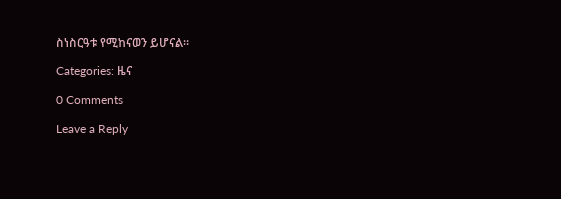ስነስርዓቱ የሚከናወን ይሆናል።

Categories: ዜና

0 Comments

Leave a Reply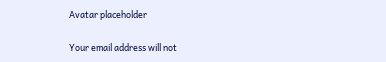Avatar placeholder

Your email address will not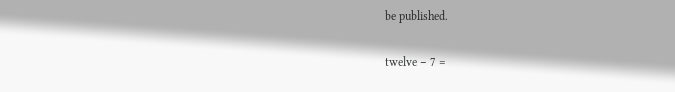be published.

twelve − 7 =